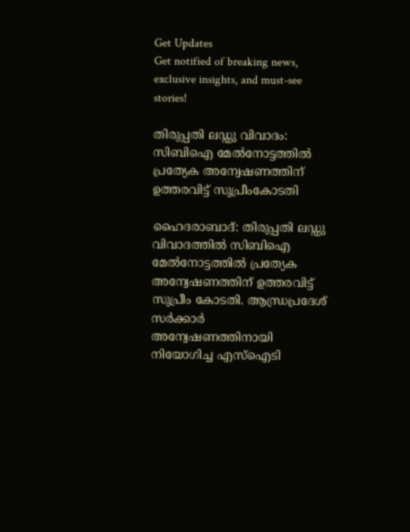Get Updates
Get notified of breaking news, exclusive insights, and must-see stories!

തിരുപ്പതി ലഡ്ഡു വിവാദം: സിബിഐ മേല്‍നോട്ടത്തില്‍ പ്രത്യേക അന്വേഷണത്തിന് ഉത്തരവിട്ട് സുപ്രീംകോടതി

ഹൈദരാബാദ്: തിരുപ്പതി ലഡ്ഡു വിവാദത്തില്‍ സിബിഐ മേല്‍നോട്ടത്തില്‍ പ്രത്യേക അന്വേഷണത്തിന് ഉത്തരവിട്ട് സുപ്രീം കോടതി. ആന്ധ്രപ്രദേശ് സര്‍ക്കാര്‍ അന്വേഷണത്തിനായി നിയോഗിച്ച എസ്‌ഐടി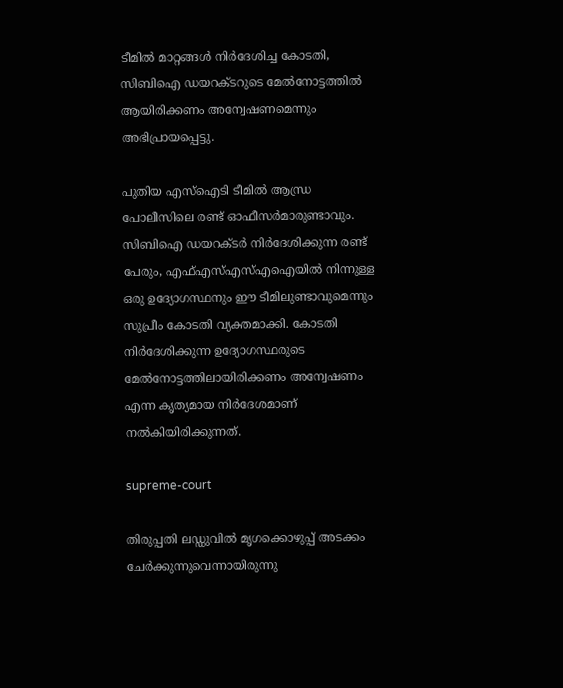ടീമില്‍ മാറ്റങ്ങള്‍ നിര്‍ദേശിച്ച കോടതി, സിബിഐ ഡയറക്ടറുടെ മേല്‍നോട്ടത്തില്‍ ആയിരിക്കണം അന്വേഷണമെന്നും അഭിപ്രായപ്പെട്ടു.

പുതിയ എസ്‌ഐടി ടീമില്‍ ആന്ധ്ര പോലീസിലെ രണ്ട് ഓഫീസര്‍മാരുണ്ടാവും. സിബിഐ ഡയറക്ടര്‍ നിര്‍ദേശിക്കുന്ന രണ്ട് പേരും, എഫ്എസ്എസ്എഐയില്‍ നിന്നുള്ള ഒരു ഉദ്യോഗസ്ഥനും ഈ ടീമിലുണ്ടാവുമെന്നും സുപ്രീം കോടതി വ്യക്തമാക്കി. കോടതി നിര്‍ദേശിക്കുന്ന ഉദ്യോഗസ്ഥരുടെ മേല്‍നോട്ടത്തിലായിരിക്കണം അന്വേഷണം എന്ന കൃത്യമായ നിര്‍ദേശമാണ് നല്‍കിയിരിക്കുന്നത്.

supreme-court

തിരുപ്പതി ലഡ്ഡുവില്‍ മൃഗക്കൊഴുപ്പ് അടക്കം ചേര്‍ക്കുന്നുവെന്നായിരുന്നു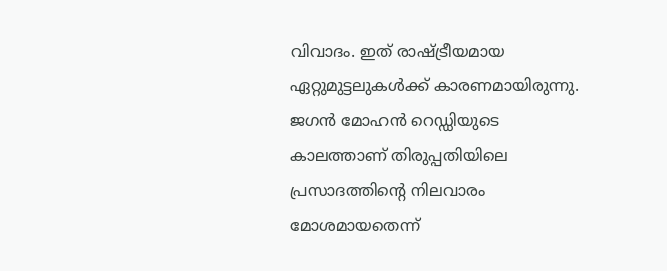വിവാദം. ഇത് രാഷ്ട്രീയമായ ഏറ്റുമുട്ടലുകള്‍ക്ക് കാരണമായിരുന്നു. ജഗന്‍ മോഹന്‍ റെഡ്ഡിയുടെ കാലത്താണ് തിരുപ്പതിയിലെ പ്രസാദത്തിന്റെ നിലവാരം മോശമായതെന്ന്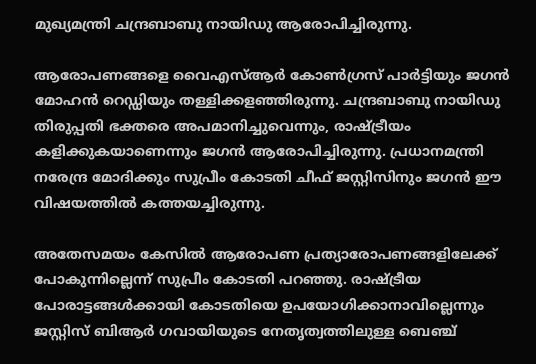മുഖ്യമന്ത്രി ചന്ദ്രബാബു നായിഡു ആരോപിച്ചിരുന്നു.

ആരോപണങ്ങളെ വൈഎസ്ആര്‍ കോണ്‍ഗ്രസ് പാര്‍ട്ടിയും ജഗന്‍ മോഹന്‍ റെഡ്ഡിയും തള്ളിക്കളഞ്ഞിരുന്നു. ചന്ദ്രബാബു നായിഡു തിരുപ്പതി ഭക്തരെ അപമാനിച്ചുവെന്നും, രാഷ്ട്രീയം കളിക്കുകയാണെന്നും ജഗന്‍ ആരോപിച്ചിരുന്നു. പ്രധാനമന്ത്രി നരേന്ദ്ര മോദിക്കും സുപ്രീം കോടതി ചീഫ് ജസ്റ്റിസിനും ജഗന്‍ ഈ വിഷയത്തില്‍ കത്തയച്ചിരുന്നു.

അതേസമയം കേസില്‍ ആരോപണ പ്രത്യാരോപണങ്ങളിലേക്ക് പോകുന്നില്ലെന്ന് സുപ്രീം കോടതി പറഞ്ഞു. രാഷ്ട്രീയ പോരാട്ടങ്ങള്‍ക്കായി കോടതിയെ ഉപയോഗിക്കാനാവില്ലെന്നും ജസ്റ്റിസ് ബിആര്‍ ഗവായിയുടെ നേതൃത്വത്തിലുള്ള ബെഞ്ച്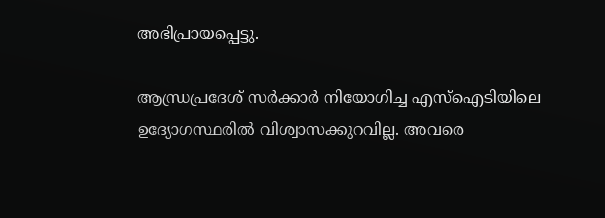അഭിപ്രായപ്പെട്ടു.

ആന്ധ്രപ്രദേശ് സര്‍ക്കാര്‍ നിയോഗിച്ച എസ്‌ഐടിയിലെ ഉദ്യോഗസ്ഥരില്‍ വിശ്വാസക്കുറവില്ല. അവരെ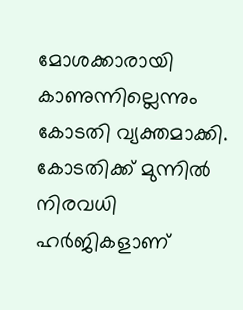മോശക്കാരായി കാണുന്നില്ലെന്നും കോടതി വ്യക്തമാക്കി. കോടതിക്ക് മുന്നില്‍ നിരവധി ഹര്‍ജികളാണ്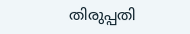തിരുപ്പതി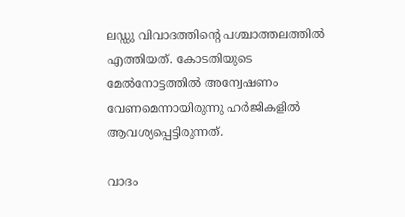ലഡ്ഡു വിവാദത്തിന്റെ പശ്ചാത്തലത്തില്‍ എത്തിയത്. കോടതിയുടെ മേല്‍നോട്ടത്തില്‍ അന്വേഷണം വേണമെന്നായിരുന്നു ഹര്‍ജികളില്‍ ആവശ്യപ്പെട്ടിരുന്നത്.

വാദം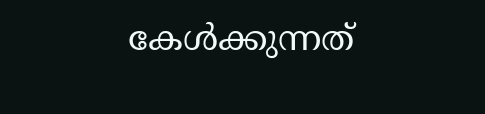കേള്‍ക്കുന്നത്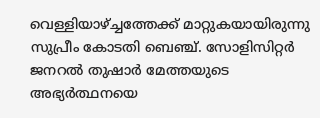വെള്ളിയാഴ്ച്ചത്തേക്ക് മാറ്റുകയായിരുന്നു സുപ്രീം കോടതി ബെഞ്ച്. സോളിസിറ്റര്‍ ജനറല്‍ തുഷാര്‍ മേത്തയുടെ അഭ്യര്‍ത്ഥനയെ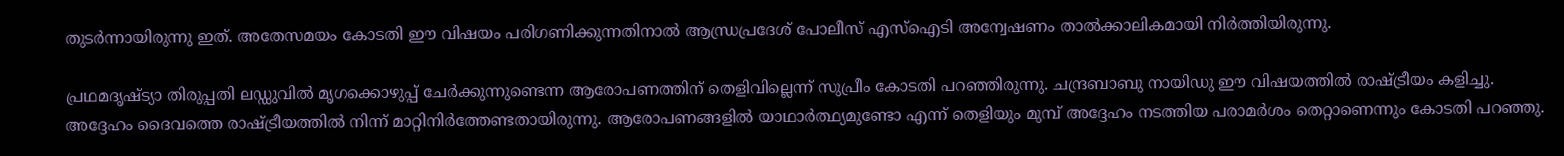തുടര്‍ന്നായിരുന്നു ഇത്. അതേസമയം കോടതി ഈ വിഷയം പരിഗണിക്കുന്നതിനാല്‍ ആന്ധ്രപ്രദേശ് പോലീസ് എസ്‌ഐടി അന്വേഷണം താല്‍ക്കാലികമായി നിര്‍ത്തിയിരുന്നു.

പ്രഥമദൃഷ്ട്യാ തിരുപ്പതി ലഡ്ഡുവില്‍ മൃഗക്കൊഴുപ്പ് ചേര്‍ക്കുന്നുണ്ടെന്ന ആരോപണത്തിന് തെളിവില്ലെന്ന് സുപ്രീം കോടതി പറഞ്ഞിരുന്നു. ചന്ദ്രബാബു നായിഡു ഈ വിഷയത്തില്‍ രാഷ്ട്രീയം കളിച്ചു. അദ്ദേഹം ദൈവത്തെ രാഷ്ട്രീയത്തില്‍ നിന്ന് മാറ്റിനിര്‍ത്തേണ്ടതായിരുന്നു. ആരോപണങ്ങളില്‍ യാഥാര്‍ത്ഥ്യമുണ്ടോ എന്ന് തെളിയും മുമ്പ് അദ്ദേഹം നടത്തിയ പരാമര്‍ശം തെറ്റാണെന്നും കോടതി പറഞ്ഞു.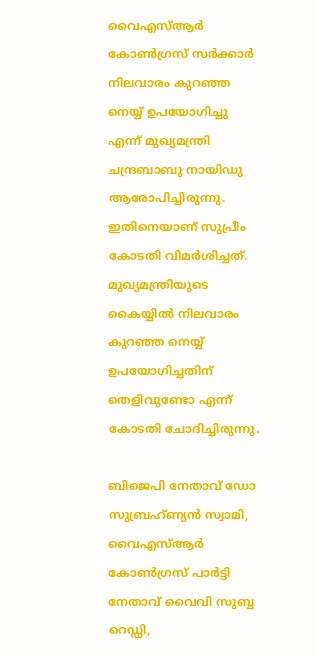വൈഎസ്ആര്‍ കോണ്‍ഗ്രസ് സര്‍ക്കാര്‍ നിലവാരം കുറഞ്ഞ നെയ്യ് ഉപയോഗിച്ചു എന്ന് മുഖ്യമന്ത്രി ചന്ദ്രബാബു നായിഡു ആരോപിച്ചിരുന്നു. ഇതിനെയാണ് സുപ്രീം കോടതി വിമര്‍ശിച്ചത്. മുഖ്യമന്ത്രിയുടെ കൈയ്യില്‍ നിലവാരം കുറഞ്ഞ നെയ്യ് ഉപയോഗിച്ചതിന് തെളിവുണ്ടോ എന്ന് കോടതി ചോദിച്ചിരുന്നു.

ബിജെപി നേതാവ് ഡോ സുബ്രഹ്ണ്യന്‍ സ്വാമി, വൈഎസ്ആര്‍ കോണ്‍ഗ്രസ് പാര്‍ട്ടി നേതാവ് വൈവി സുബ്ബ റെഡ്ഡി,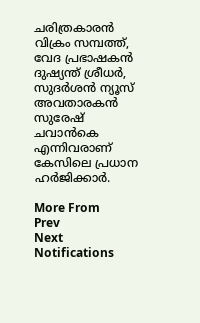ചരിത്രകാരന്‍ വിക്രം സമ്പത്ത്, വേദ പ്രഭാഷകന്‍ ദുഷ്യന്ത് ശ്രീധര്‍, സുദര്‍ശന്‍ ന്യൂസ് അവതാരകന്‍ സുരേഷ് ചവാന്‍കെ എന്നിവരാണ് കേസിലെ പ്രധാന ഹര്‍ജിക്കാര്‍.

More From
Prev
Next
Notifications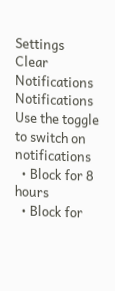Settings
Clear Notifications
Notifications
Use the toggle to switch on notifications
  • Block for 8 hours
  • Block for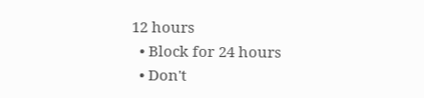12 hours
  • Block for 24 hours
  • Don't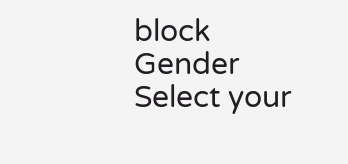block
Gender
Select your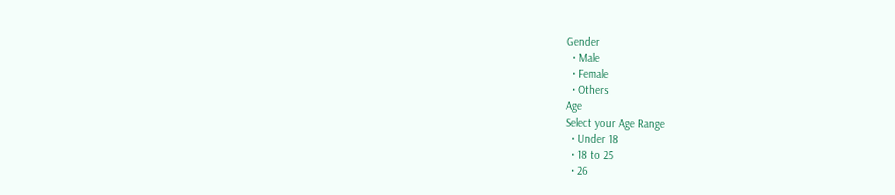Gender
  • Male
  • Female
  • Others
Age
Select your Age Range
  • Under 18
  • 18 to 25
  • 26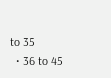to 35
  • 36 to 45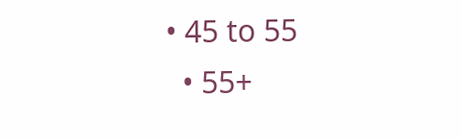• 45 to 55
  • 55+